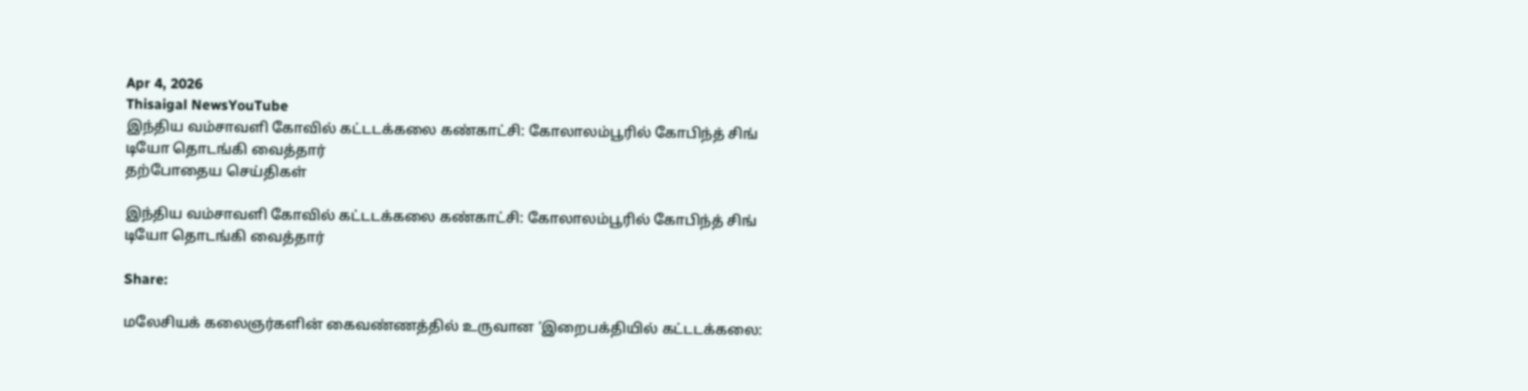Apr 4, 2026
Thisaigal NewsYouTube
இந்திய வம்சாவளி கோவில் கட்டடக்கலை கண்காட்சி: கோலாலம்பூரில் கோபிந்த் சிங் டியோ தொடங்கி வைத்தார்
தற்போதைய செய்திகள்

இந்திய வம்சாவளி கோவில் கட்டடக்கலை கண்காட்சி: கோலாலம்பூரில் கோபிந்த் சிங் டியோ தொடங்கி வைத்தார்

Share:

மலேசியக் கலைஞர்களின் கைவண்ணத்தில் உருவான ‘இறைபக்தியில் கட்டடக்கலை: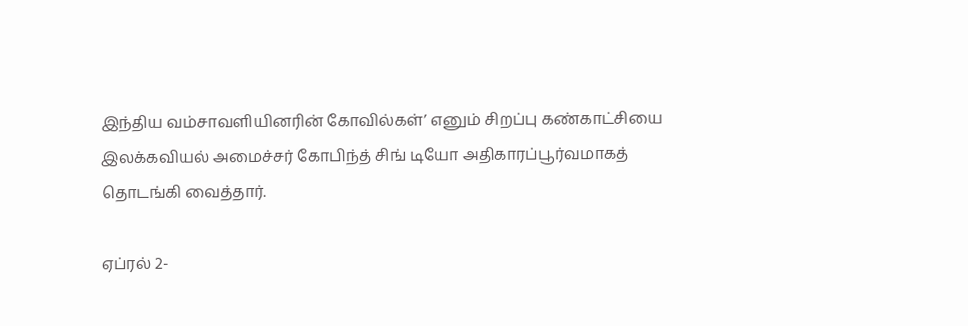இந்திய வம்சாவளியினரின் கோவில்கள்’ எனும் சிறப்பு கண்காட்சியை இலக்கவியல் அமைச்சர் கோபிந்த் சிங் டியோ அதிகாரப்பூர்வமாகத் தொடங்கி வைத்தார்.

ஏப்ரல் 2-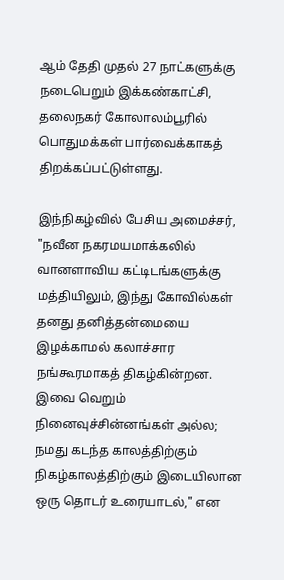ஆம் தேதி முதல் 27 நாட்களுக்கு நடைபெறும் இக்கண்காட்சி, தலைநகர் கோலாலம்பூரில் பொதுமக்கள் பார்வைக்காகத் திறக்கப்பட்டுள்ளது.

இந்நிகழ்வில் பேசிய அமைச்சர், "நவீன நகரமயமாக்கலில் வானளாவிய கட்டிடங்களுக்கு மத்தியிலும், இந்து கோவில்கள் தனது தனித்தன்மையை இழக்காமல் கலாச்சார நங்கூரமாகத் திகழ்கின்றன. இவை வெறும் நினைவுச்சின்னங்கள் அல்ல; நமது கடந்த காலத்திற்கும் நிகழ்காலத்திற்கும் இடையிலான ஒரு தொடர் உரையாடல்," என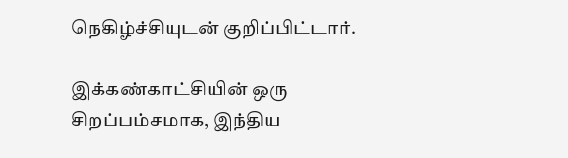நெகிழ்ச்சியுடன் குறிப்பிட்டார்.

இக்கண்காட்சியின் ஒரு சிறப்பம்சமாக, இந்திய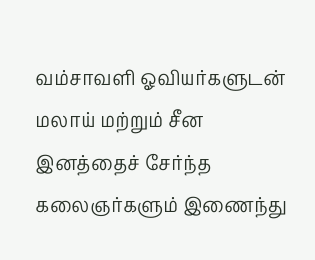வம்சாவளி ஓவியர்களுடன் மலாய் மற்றும் சீன இனத்தைச் சேர்ந்த கலைஞர்களும் இணைந்து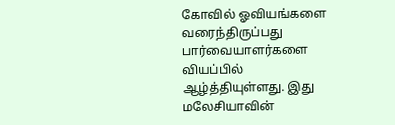கோவில் ஓவியங்களை வரைந்திருப்பது பார்வையாளர்களை வியப்பில் ஆழ்த்தியுள்ளது. இது மலேசியாவின்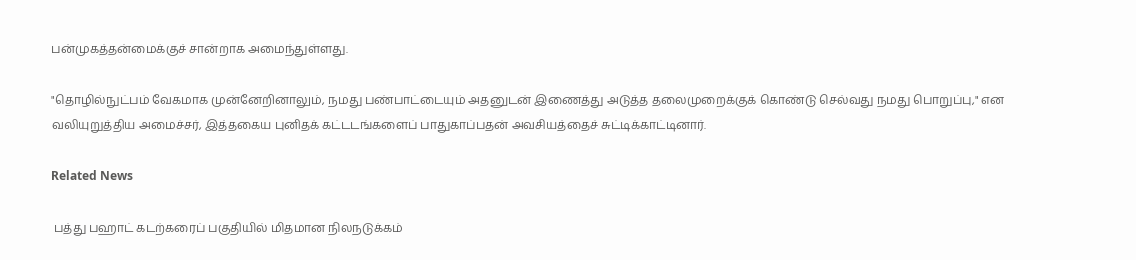பன்முகத்தன்மைக்குச் சான்றாக அமைந்துள்ளது.

"தொழில்நுட்பம் வேகமாக முன்னேறினாலும், நமது பண்பாட்டையும் அதனுடன் இணைத்து அடுத்த தலைமுறைக்குக் கொண்டு செல்வது நமது பொறுப்பு," என வலியுறுத்திய அமைச்சர், இத்தகைய புனிதக் கட்டடங்களைப் பாதுகாப்பதன் அவசியத்தைச் சுட்டிக்காட்டினார்.

Related News

 பத்து பஹாட் கடற்கரைப் பகுதியில் மிதமான நிலநடுக்கம்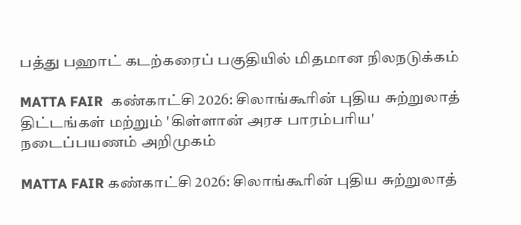பத்து பஹாட் கடற்கரைப் பகுதியில் மிதமான நிலநடுக்கம்

MATTA FAIR  கண்காட்சி 2026: சிலாங்கூரின் புதிய சுற்றுலாத் திட்டங்கள் மற்றும் 'கிள்ளான் அரச பாரம்பரிய' நடைப்பயணம் அறிமுகம்

MATTA FAIR கண்காட்சி 2026: சிலாங்கூரின் புதிய சுற்றுலாத்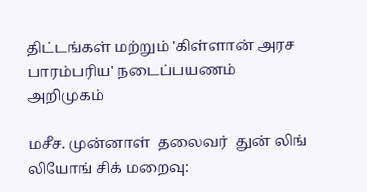திட்டங்கள் மற்றும் 'கிள்ளான் அரச பாரம்பரிய' நடைப்பயணம் அறிமுகம்

மசீச. முன்னாள்  தலைவர்  துன் லிங் லியோங் சிக் மறைவு: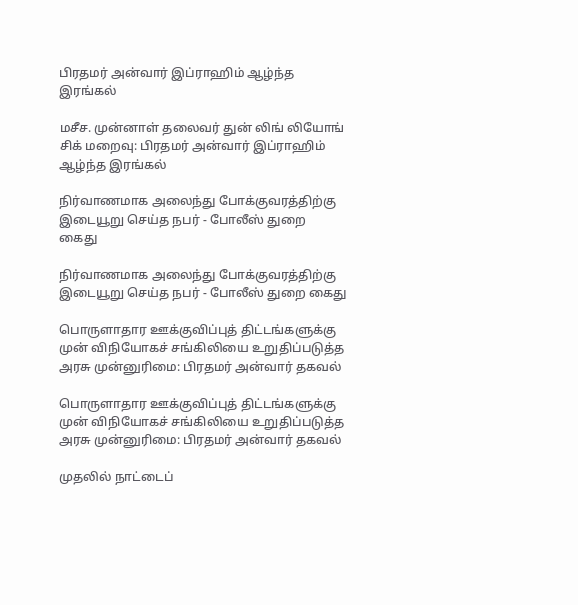பிரதமர் அன்வார் இப்ராஹிம் ஆழ்ந்த இரங்கல்

மசீச. முன்னாள் தலைவர் துன் லிங் லியோங் சிக் மறைவு: பிரதமர் அன்வார் இப்ராஹிம் ஆழ்ந்த இரங்கல்

நிர்வாணமாக அலைந்து போக்குவரத்திற்கு இடையூறு செய்த நபர் - போலீஸ் துறை  கைது

நிர்வாணமாக அலைந்து போக்குவரத்திற்கு இடையூறு செய்த நபர் - போலீஸ் துறை கைது

பொருளாதார ஊக்குவிப்புத் திட்டங்களுக்கு முன் விநியோகச் சங்கிலியை உறுதிப்படுத்த அரசு முன்னுரிமை: பிரதமர் அன்வார் தகவல்

பொருளாதார ஊக்குவிப்புத் திட்டங்களுக்கு முன் விநியோகச் சங்கிலியை உறுதிப்படுத்த அரசு முன்னுரிமை: பிரதமர் அன்வார் தகவல்

முதலில் நாட்டைப்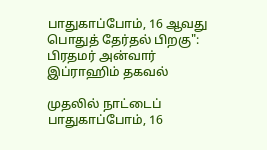பாதுகாப்போம், 16 ஆவது பொதுத் தேர்தல் பிறகு": பிரதமர் அன்வார் இப்ராஹிம் தகவல்

முதலில் நாட்டைப் பாதுகாப்போம், 16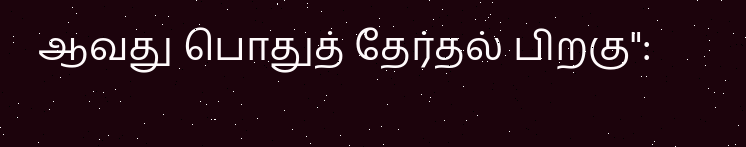ஆவது பொதுத் தேர்தல் பிறகு":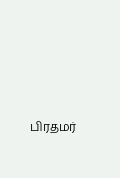பிரதமர்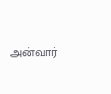அன்வார்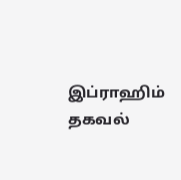இப்ராஹிம் தகவல்